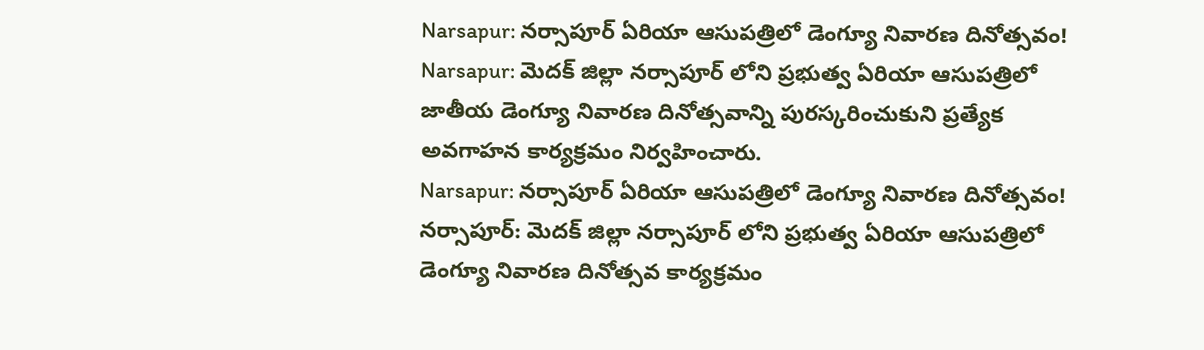Narsapur: నర్సాపూర్ ఏరియా ఆసుపత్రిలో డెంగ్యూ నివారణ దినోత్సవం!
Narsapur: మెదక్ జిల్లా నర్సాపూర్ లోని ప్రభుత్వ ఏరియా ఆసుపత్రిలో జాతీయ డెంగ్యూ నివారణ దినోత్సవాన్ని పురస్కరించుకుని ప్రత్యేక అవగాహన కార్యక్రమం నిర్వహించారు.
Narsapur: నర్సాపూర్ ఏరియా ఆసుపత్రిలో డెంగ్యూ నివారణ దినోత్సవం!
నర్సాపూర్: మెదక్ జిల్లా నర్సాపూర్ లోని ప్రభుత్వ ఏరియా ఆసుపత్రిలో డెంగ్యూ నివారణ దినోత్సవ కార్యక్రమం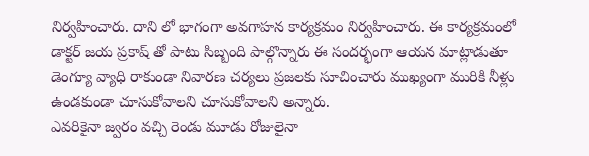నిర్వహించారు. దాని లో భాగంగా అవగాహన కార్యక్రమం నిర్వహించారు. ఈ కార్యక్రమంలో డాక్టర్ జయ ప్రకాష్ తో పాటు సిబ్బంది పాల్గొన్నారు ఈ సందర్భంగా ఆయన మాట్లాడుతూ డెంగ్యూ వ్యాధి రాకుండా నివారణ చర్యలు ప్రజలకు సూచించారు ముఖ్యంగా మురికి నీళ్లు ఉండకుండా చూసుకోవాలని చూసుకోవాలని అన్నారు.
ఎవరికైనా జ్వరం వచ్చి రెండు మూడు రోజులైనా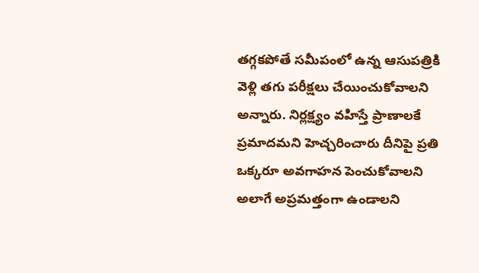తగ్గకపోతే సమీపంలో ఉన్న ఆసుపత్రికి వెళ్లి తగు పరీక్షలు చేయించుకోవాలని అన్నారు. నిర్లక్ష్యం వహిస్తే ప్రాణాలకే ప్రమాదమని హెచ్చరించారు దీనిపై ప్రతి ఒక్కరూ అవగాహన పెంచుకోవాలని అలాగే అప్రమత్తంగా ఉండాలని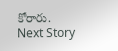కోరారు.
Next Story